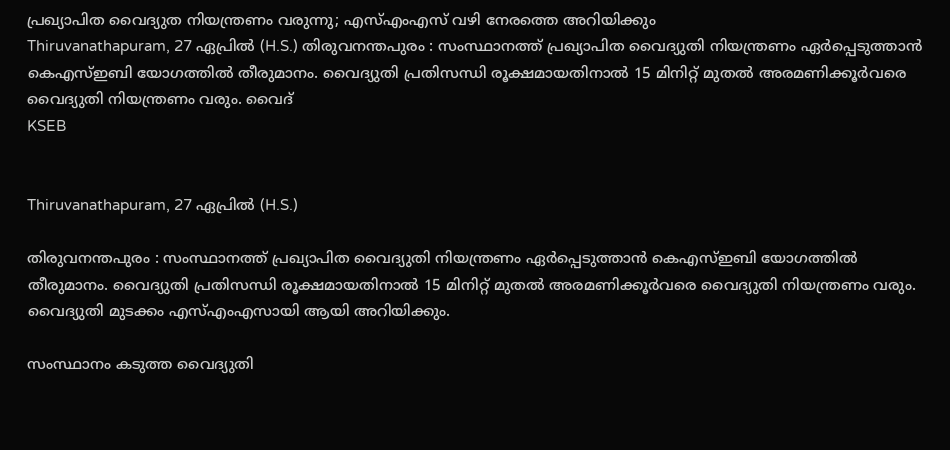പ്രഖ്യാപിത വൈദ്യുത നിയന്ത്രണം വരുന്നു; എസ്എംഎസ് വഴി നേരത്തെ അറിയിക്കും
Thiruvanathapuram, 27 ഏപ്രില്‍ (H.S.) തിരുവനന്തപുരം : സംസ്ഥാനത്ത് പ്രഖ്യാപിത വൈദ്യുതി നിയന്ത്രണം ഏര്‍പ്പെടുത്താന്‍ കെഎസ്ഇബി യോഗത്തില്‍ തീരുമാനം. വൈദ്യുതി പ്രതിസന്ധി രൂക്ഷമായതിനാല്‍ 15 മിനിറ്റ് മുതല്‍ അരമണിക്കൂര്‍വരെ വൈദ്യുതി നിയന്ത്രണം വരും. വൈദ്
KSEB


Thiruvanathapuram, 27 ഏപ്രില്‍ (H.S.)

തിരുവനന്തപുരം : സംസ്ഥാനത്ത് പ്രഖ്യാപിത വൈദ്യുതി നിയന്ത്രണം ഏര്‍പ്പെടുത്താന്‍ കെഎസ്ഇബി യോഗത്തില്‍ തീരുമാനം. വൈദ്യുതി പ്രതിസന്ധി രൂക്ഷമായതിനാല്‍ 15 മിനിറ്റ് മുതല്‍ അരമണിക്കൂര്‍വരെ വൈദ്യുതി നിയന്ത്രണം വരും. വൈദ്യുതി മുടക്കം എസ്എംഎസായി ആയി അറിയിക്കും.

സംസ്ഥാനം കടുത്ത വൈദ്യുതി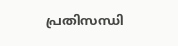പ്രതിസന്ധി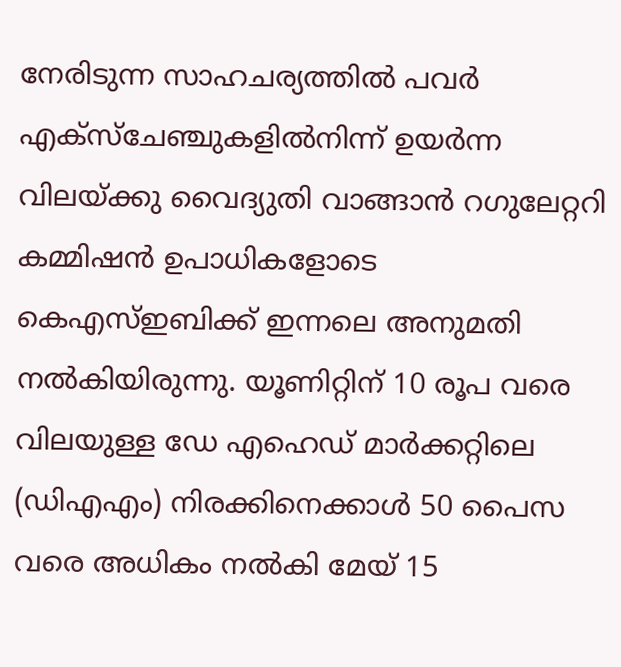നേരിടുന്ന സാഹചര്യത്തില്‍ പവര്‍ എക്‌സ്‌ചേഞ്ചുകളില്‍നിന്ന് ഉയര്‍ന്ന വിലയ്ക്കു വൈദ്യുതി വാങ്ങാന്‍ റഗുലേറ്ററി കമ്മിഷന്‍ ഉപാധികളോടെ കെഎസ്ഇബിക്ക് ഇന്നലെ അനുമതി നല്‍കിയിരുന്നു. യൂണിറ്റിന് 10 രൂപ വരെ വിലയുള്ള ഡേ എഹെഡ് മാര്‍ക്കറ്റിലെ (ഡിഎഎം) നിരക്കിനെക്കാള്‍ 50 പൈസ വരെ അധികം നല്‍കി മേയ് 15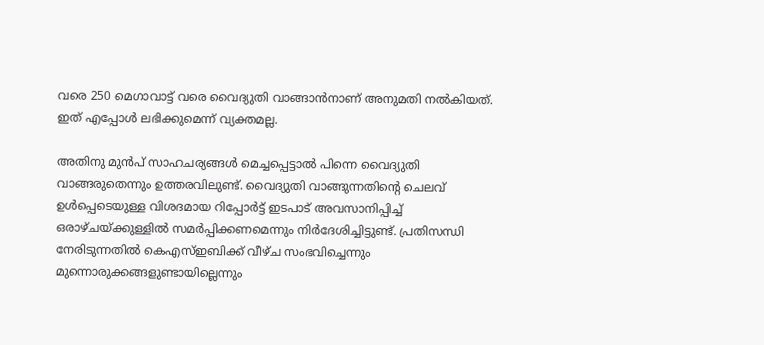വരെ 250 മെഗാവാട്ട് വരെ വൈദ്യുതി വാങ്ങാന്‍നാണ് അനുമതി നല്‍കിയത്. ഇത് എപ്പോള്‍ ലഭിക്കുമെന്ന് വ്യക്തമല്ല.

അതിനു മുന്‍പ് സാഹചര്യങ്ങള്‍ മെച്ചപ്പെട്ടാല്‍ പിന്നെ വൈദ്യുതി വാങ്ങരുതെന്നും ഉത്തരവിലുണ്ട്. വൈദ്യുതി വാങ്ങുന്നതിന്റെ ചെലവ് ഉള്‍പ്പെടെയുള്ള വിശദമായ റിപ്പോര്‍ട്ട് ഇടപാട് അവസാനിപ്പിച്ച് ഒരാഴ്ചയ്ക്കുള്ളില്‍ സമര്‍പ്പിക്കണമെന്നും നിര്‍ദേശിച്ചിട്ടുണ്ട്. പ്രതിസന്ധി നേരിടുന്നതില്‍ കെഎസ്ഇബിക്ക് വീഴ്ച സംഭവിച്ചെന്നും മുന്നൊരുക്കങ്ങളുണ്ടായില്ലെന്നും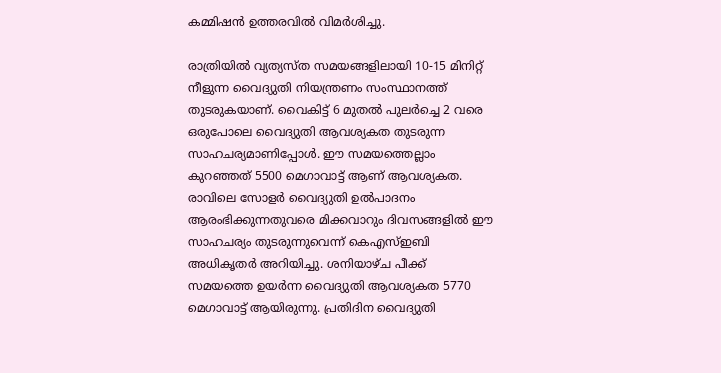കമ്മിഷന്‍ ഉത്തരവില്‍ വിമര്‍ശിച്ചു.

രാത്രിയില്‍ വ്യത്യസ്ത സമയങ്ങളിലായി 10-15 മിനിറ്റ് നീളുന്ന വൈദ്യുതി നിയന്ത്രണം സംസ്ഥാനത്ത് തുടരുകയാണ്. വൈകിട്ട് 6 മുതല്‍ പുലര്‍ച്ചെ 2 വരെ ഒരുപോലെ വൈദ്യുതി ആവശ്യകത തുടരുന്ന സാഹചര്യമാണിപ്പോള്‍. ഈ സമയത്തെല്ലാം കുറഞ്ഞത് 5500 മെഗാവാട്ട് ആണ് ആവശ്യകത. രാവിലെ സോളര്‍ വൈദ്യുതി ഉല്‍പാദനം ആരംഭിക്കുന്നതുവരെ മിക്കവാറും ദിവസങ്ങളില്‍ ഈ സാഹചര്യം തുടരുന്നുവെന്ന് കെഎസ്ഇബി അധികൃതര്‍ അറിയിച്ചു. ശനിയാഴ്ച പീക്ക് സമയത്തെ ഉയര്‍ന്ന വൈദ്യുതി ആവശ്യകത 5770 മെഗാവാട്ട് ആയിരുന്നു. പ്രതിദിന വൈദ്യുതി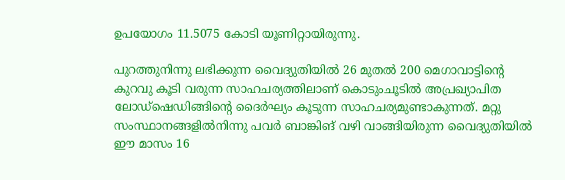ഉപയോഗം 11.5075 കോടി യൂണിറ്റായിരുന്നു.

പുറത്തുനിന്നു ലഭിക്കുന്ന വൈദ്യുതിയില്‍ 26 മുതല്‍ 200 മെഗാവാട്ടിന്റെ കുറവു കൂടി വരുന്ന സാഹചര്യത്തിലാണ് കൊടുംചൂടില്‍ അപ്രഖ്യാപിത ലോഡ്ഷെഡിങ്ങിന്റെ ദൈര്‍ഘ്യം കൂടുന്ന സാഹചര്യമുണ്ടാകുന്നത്. മറ്റു സംസ്ഥാനങ്ങളില്‍നിന്നു പവര്‍ ബാങ്കിങ് വഴി വാങ്ങിയിരുന്ന വൈദ്യുതിയില്‍ ഈ മാസം 16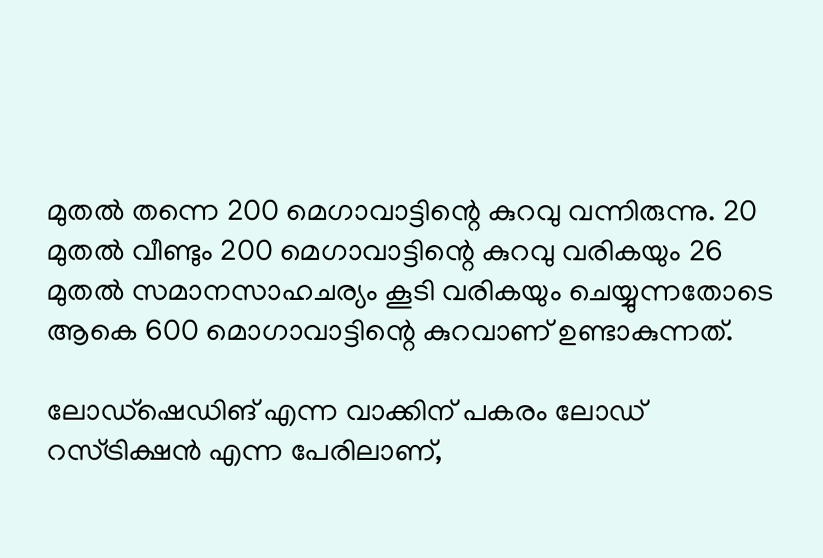മുതല്‍ തന്നെ 200 മെഗാവാട്ടിന്റെ കുറവു വന്നിരുന്നു. 20 മുതല്‍ വീണ്ടും 200 മെഗാവാട്ടിന്റെ കുറവു വരികയും 26 മുതല്‍ സമാനസാഹചര്യം കൂടി വരികയും ചെയ്യുന്നതോടെ ആകെ 600 മൊഗാവാട്ടിന്റെ കുറവാണ് ഉണ്ടാകുന്നത്.

ലോഡ്ഷെഡിങ് എന്ന വാക്കിന് പകരം ലോഡ് റസ്ട്രിക്ഷന്‍ എന്ന പേരിലാണ്,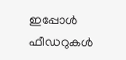ഇപ്പോള്‍ ഫീഡറുകള്‍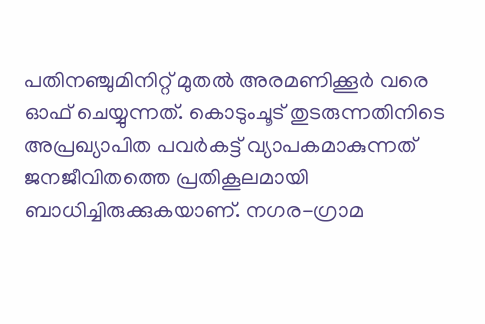പതിനഞ്ചുമിനിറ്റ് മുതല്‍ അരമണിക്കൂര്‍ വരെ ഓഫ് ചെയ്യുന്നത്. കൊടുംചൂട് തുടരുന്നതിനിടെ അപ്രഖ്യാപിത പവര്‍കട്ട് വ്യാപകമാകുന്നത് ജനജീവിതത്തെ പ്രതികൂലമായി ബാധിച്ചിരുക്കുകയാണ്. നഗര-ഗ്രാമ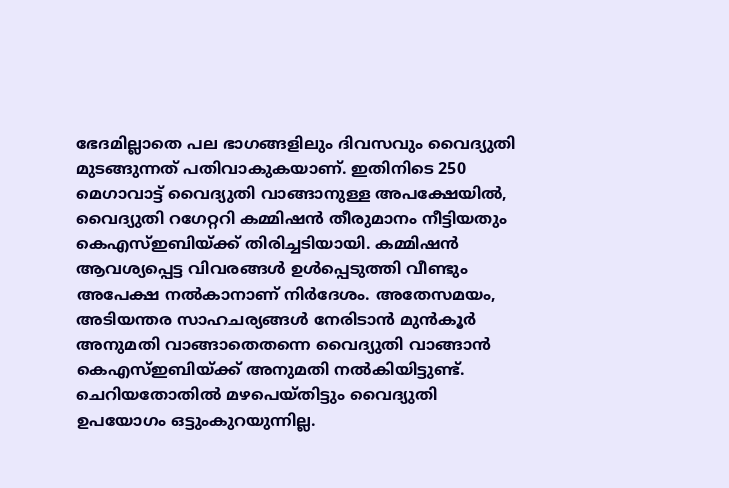ഭേദമില്ലാതെ പല ഭാഗങ്ങളിലും ദിവസവും വൈദ്യുതി മുടങ്ങുന്നത് പതിവാകുകയാണ്. ഇതിനിടെ 250 മെഗാവാട്ട് വൈദ്യുതി വാങ്ങാനുള്ള അപക്ഷേയില്‍, വൈദ്യുതി റഗേറ്ററി കമ്മിഷന്‍ തീരുമാനം നീട്ടിയതും കെഎസ്ഇബിയ്ക്ക് തിരിച്ചടിയായി. കമ്മിഷന്‍ ആവശ്യപ്പെട്ട വിവരങ്ങള്‍ ഉള്‍പ്പെടുത്തി വീണ്ടും അപേക്ഷ നല്‍കാനാണ് നിര്‍ദേശം. അതേസമയം, അടിയന്തര സാഹചര്യങ്ങള്‍ നേരിടാന്‍ മുന്‍കൂര്‍ അനുമതി വാങ്ങാതെതന്നെ വൈദ്യുതി വാങ്ങാന്‍ കെഎസ്ഇബിയ്ക്ക് അനുമതി നല്‍കിയിട്ടുണ്ട്. ചെറിയതോതില്‍ മഴപെയ്തിട്ടും വൈദ്യുതി ഉപയോഗം ഒട്ടുംകുറയുന്നില്ല.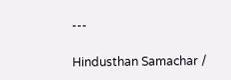---

Hindusthan Samachar /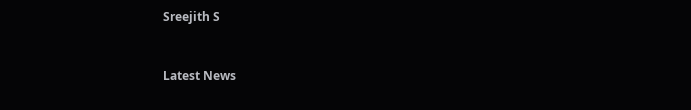Sreejith S


Latest News